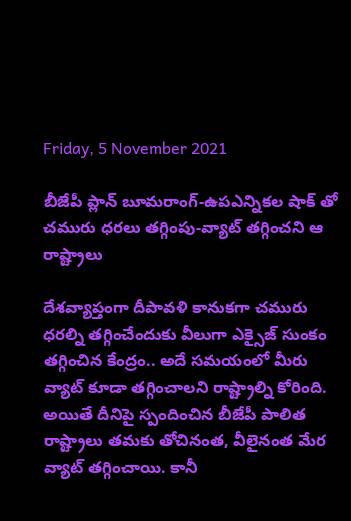Friday, 5 November 2021

బీజేపీ ప్లాన్ బూమరాంగ్-ఉపఎన్నికల షాక్ తో చమురు ధరలు తగ్గింపు-వ్యాట్ తగ్గించని ఆ రాష్ట్రాలు

దేశవ్యాప్తంగా దీపావళి కానుకగా చమురు ధరల్ని తగ్గించేందుకు వీలుగా ఎక్సైజ్ సుంకం తగ్గించిన కేంద్రం.. అదే సమయంలో మీరు వ్యాట్ కూడా తగ్గించాలని రాష్ట్రాల్ని కోరింది. అయితే దీనిపై స్పందించిన బీజేపీ పాలిత రాష్ట్రాలు తమకు తోచినంత, వీలైనంత మేర వ్యాట్ తగ్గించాయి. కానీ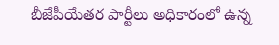బీజేపీయేతర పార్టీలు అధికారంలో ఉన్న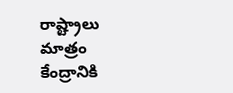రాష్ట్రాలు మాత్రం కేంద్రానికి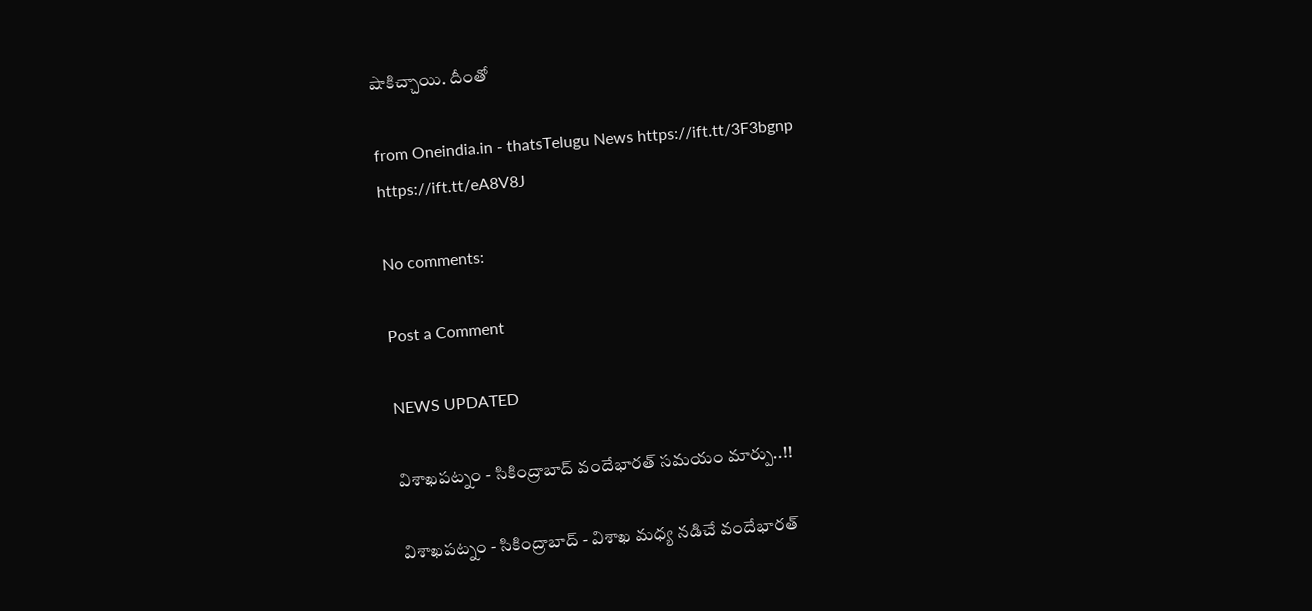షాకిచ్చాయి. దీంతో

from Oneindia.in - thatsTelugu News https://ift.tt/3F3bgnp
https://ift.tt/eA8V8J

No comments:

Post a Comment

NEWS UPDATED

విశాఖపట్నం - సికింద్రాబాద్ వందేభారత్ సమయం మార్పు..!!

విశాఖపట్నం - సికింద్రాబాద్ - విశాఖ మధ్య నడిచే వందేభారత్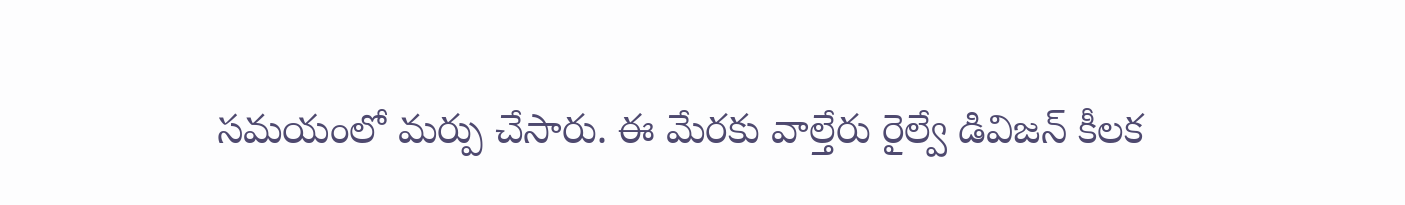సమయంలో మర్పు చేసారు. ఈ మేరకు వాల్తేరు రైల్వే డివిజన్ కీలక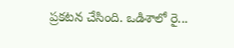ప్రకటన చేసింది. ఒడిశాలో రై...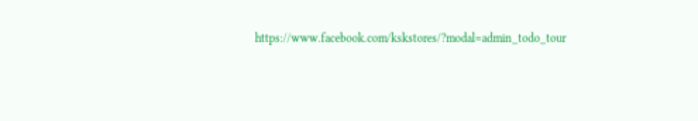https://www.facebook.com/kskstores/?modal=admin_todo_tour